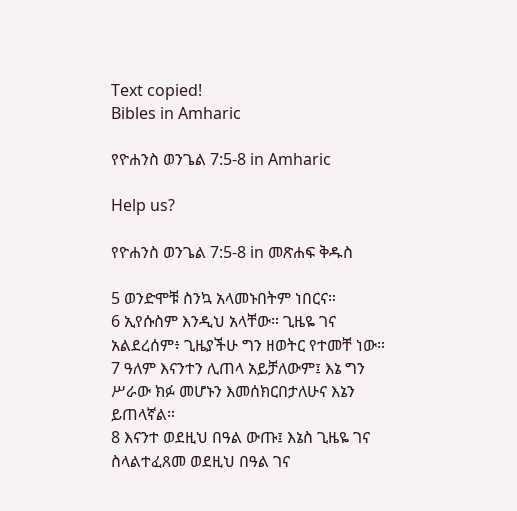Text copied!
Bibles in Amharic

የዮሐንስ ወንጌል 7:5-8 in Amharic

Help us?

የዮሐንስ ወንጌል 7:5-8 in መጽሐፍ ቅዱስ

5 ወንድሞቹ ስንኳ አላመኑበትም ነበርና።
6 ኢየሱስም እንዲህ አላቸው። ጊዜዬ ገና አልደረሰም፥ ጊዜያችሁ ግን ዘወትር የተመቸ ነው።
7 ዓለም እናንተን ሊጠላ አይቻለውም፤ እኔ ግን ሥራው ክፉ መሆኑን እመሰክርበታለሁና እኔን ይጠላኛል።
8 እናንተ ወደዚህ በዓል ውጡ፤ እኔስ ጊዜዬ ገና ስላልተፈጸመ ወደዚህ በዓል ገና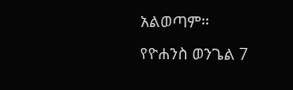አልወጣም።
የዮሐንስ ወንጌል 7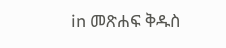in መጽሐፍ ቅዱስ